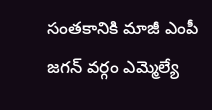సంతకానికి మాజీ ఎంపీ జగన్ వర్గం ఎమ్మెల్యే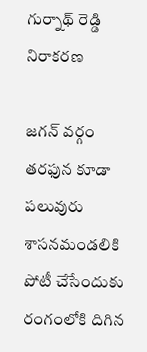గుర్నాథ్ రెడ్డి నిరాకరణ

జగన్ వర్గం తరఫున కూడా పలువురు శాసనమండలికి పోటీ చేసేందుకు రంగంలోకి దిగిన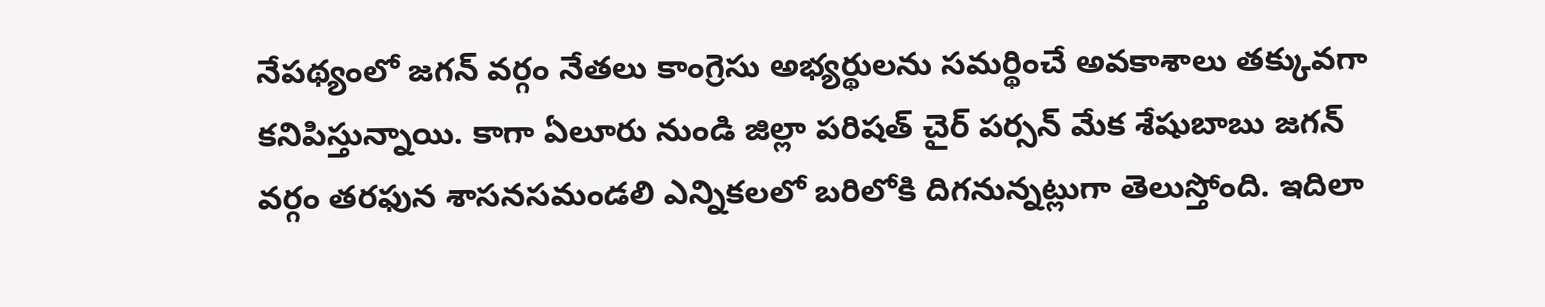నేపథ్యంలో జగన్ వర్గం నేతలు కాంగ్రెసు అభ్యర్థులను సమర్థించే అవకాశాలు తక్కువగా కనిపిస్తున్నాయి. కాగా ఏలూరు నుండి జిల్లా పరిషత్ చైర్ పర్సన్ మేక శేషుబాబు జగన్ వర్గం తరఫున శాసనసమండలి ఎన్నికలలో బరిలోకి దిగనున్నట్లుగా తెలుస్తోంది. ఇదిలా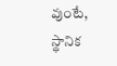వుంటే, స్థానిక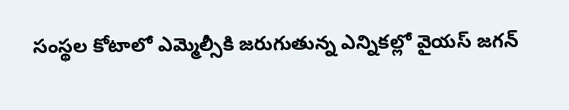సంస్థల కోటాలో ఎమ్మెల్సీకి జరుగుతున్న ఎన్నికల్లో వైయస్ జగన్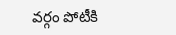వర్గం పోటీకి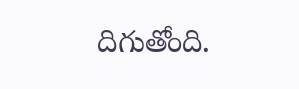దిగుతోంది.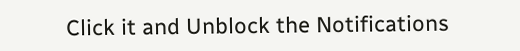Click it and Unblock the Notifications